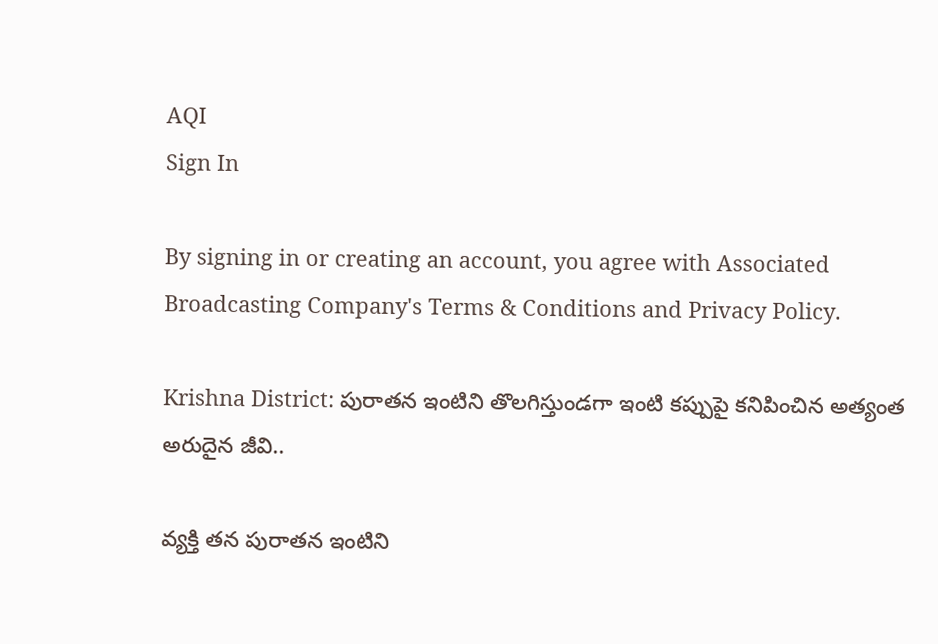AQI
Sign In

By signing in or creating an account, you agree with Associated Broadcasting Company's Terms & Conditions and Privacy Policy.

Krishna District: పురాతన ఇంటిని తొలగిస్తుండగా ఇంటి కప్పుపై కనిపించిన అత్యంత అరుదైన జీవి..

వ్యక్తి తన పురాతన ఇంటిని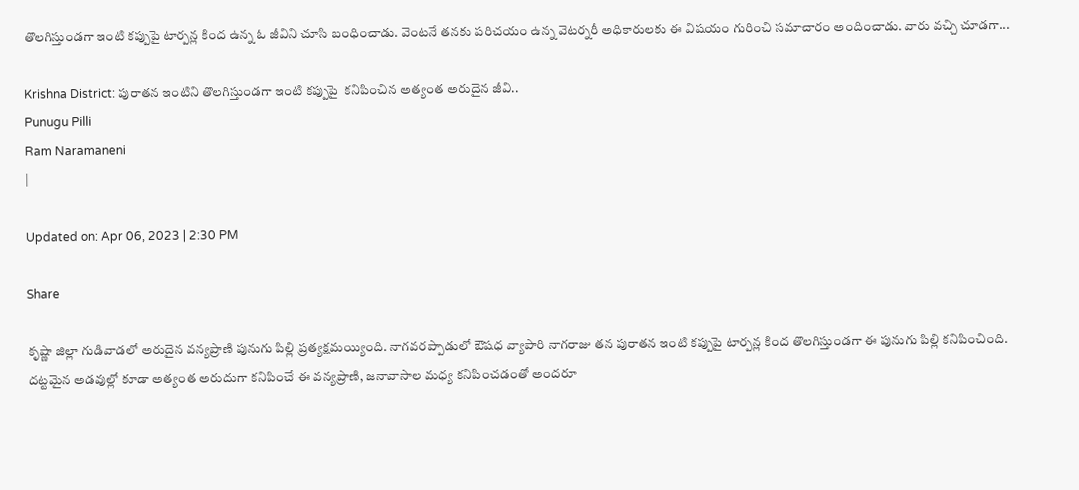తొలగిస్తుండగా ఇంటి కప్పుపై టార్పన్ల కింద ఉన్న ఓ జీవిని చూసి బంధించాడు. వెంటనే తనకు పరిచయం ఉన్న వెటర్నరీ అధికారులకు ఈ విషయం గురించి సమాచారం అందించాడు. వారు వచ్చి చూడగా...

Krishna District: పురాతన ఇంటిని తొలగిస్తుండగా ఇంటి కప్పుపై  కనిపించిన అత్యంత అరుదైన జీవి..
Punugu Pilli
Ram Naramaneni
|

Updated on: Apr 06, 2023 | 2:30 PM

Share

కృష్ణా జిల్లా గుడివాడలో అరుదైన వన్యప్రాణి పునుగు పిల్లి ప్రత్యక్షమయ్యింది. నాగవరప్పాడులో ఔషధ వ్యాపారి నాగరాజు తన పురాతన ఇంటి కప్పుపై టార్పన్ల కింద తొలగిస్తుండగా ఈ పునుగు పిల్లి కనిపించింది. దట్టమైన అడవుల్లో కూడా అత్యంత అరుదుగా కనిపించే ఈ వన్యప్రాణి, జనావాసాల మధ్య కనిపించడంతో అందరూ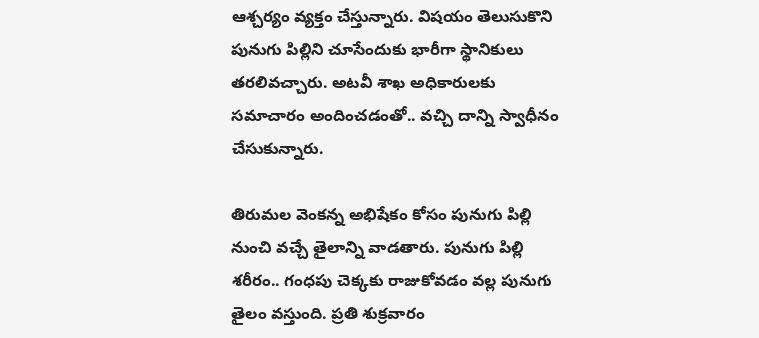ఆశ్చర్యం వ్యక్తం చేస్తున్నారు. విషయం తెలుసుకొని పునుగు పిల్లిని చూసేందుకు భారీగా స్థానికులు తరలివచ్చారు. అటవీ శాఖ అధికారులకు సమాచారం అందించడంతో.. వచ్చి దాన్ని స్వాధీనం చేసుకున్నారు.

తిరుమల వెంకన్న అభిషేకం కోసం పునుగు పిల్లి నుంచి వచ్చే తైలాన్ని వాడతారు. పునుగు పిల్లి శరీరం.. గంధపు చెక్కకు రాజుకోవడం వల్ల పునుగు తైలం వస్తుంది. ప్రతి శుక్రవారం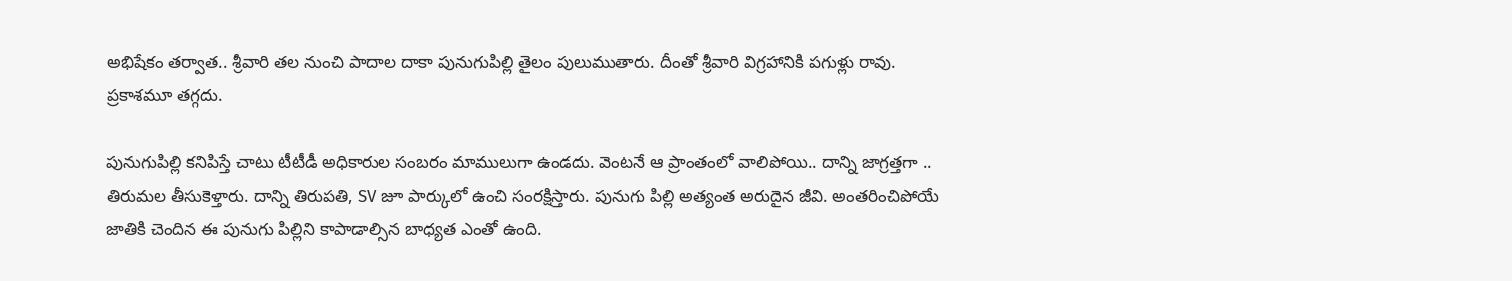అభిషేకం తర్వాత.. శ్రీవారి తల నుంచి పాదాల దాకా పునుగుపిల్లి తైలం పులుముతారు. దీంతో శ్రీవారి విగ్రహానికి పగుళ్లు రావు. ప్రకాశమూ తగ్గదు.

పునుగుపిల్లి కనిపిస్తే చాటు టీటీడీ అధికారుల సంబరం మాములుగా ఉండదు. వెంటనే ఆ ప్రాంతంలో వాలిపోయి.. దాన్ని జాగ్రత్తగా .. తిరుమల తీసుకెళ్తారు. దాన్ని తిరుపతి, SV జూ పార్కులో ఉంచి సంరక్షిస్తారు. పునుగు పిల్లి అత్యంత అరుదైన జీవి. అంతరించిపోయే జాతికి చెందిన ఈ పునుగు పిల్లిని కాపాడాల్సిన బాధ్యత ఎంతో ఉంది.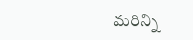మరిన్ని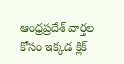ఆంధ్రప్రదేశ్ వార్తల కోసం ఇక్కడ క్లిక్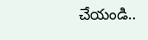చేయండి..